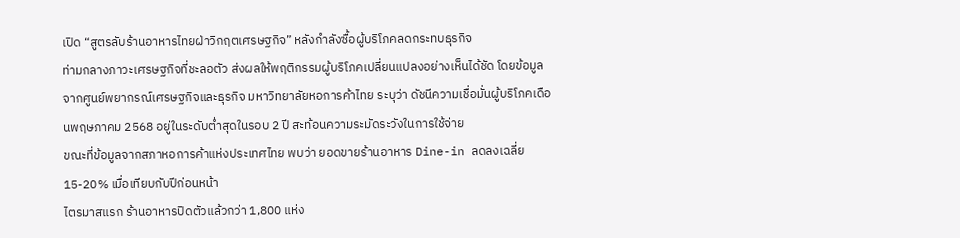เปิด “สูตรลับร้านอาหารไทยฝ่าวิกฤตเศรษฐกิจ” หลังกำลังซื้อผู้บริโภคลดกระทบธุรกิจ
ท่ามกลางภาวะเศรษฐกิจที่ชะลอตัว ส่งผลให้พฤติกรรมผู้บริโภคเปลี่ยนแปลงอย่างเห็นได้ชัด โดยข้อมูลจากศูนย์พยากรณ์เศรษฐกิจและธุรกิจ มหาวิทยาลัยหอการค้าไทย ระบุว่า ดัชนีความเชื่อมั่นผู้บริโภคเดือนพฤษภาคม 2568 อยู่ในระดับต่ำสุดในรอบ 2 ปี สะท้อนความระมัดระวังในการใช้จ่าย
ขณะที่ข้อมูลจากสภาหอการค้าแห่งประเทศไทย พบว่า ยอดขายร้านอาหาร Dine-in ลดลงเฉลี่ย 15-20% เมื่อเทียบกับปีก่อนหน้า
ไตรมาสแรก ร้านอาหารปิดตัวแล้วกว่า 1,800 แห่ง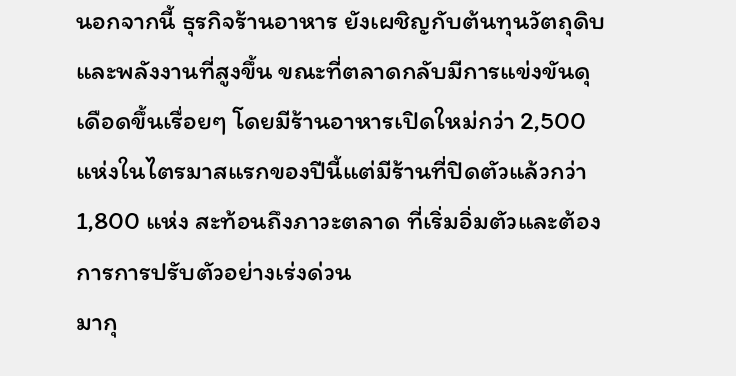นอกจากนี้ ธุรกิจร้านอาหาร ยังเผชิญกับต้นทุนวัตถุดิบและพลังงานที่สูงขึ้น ขณะที่ตลาดกลับมีการแข่งขันดุเดือดขึ้นเรื่อยๆ โดยมีร้านอาหารเปิดใหม่กว่า 2,500 แห่งในไตรมาสแรกของปีนี้แต่มีร้านที่ปิดตัวแล้วกว่า 1,800 แห่ง สะท้อนถึงภาวะตลาด ที่เริ่มอิ่มตัวและต้องการการปรับตัวอย่างเร่งด่วน
มากุ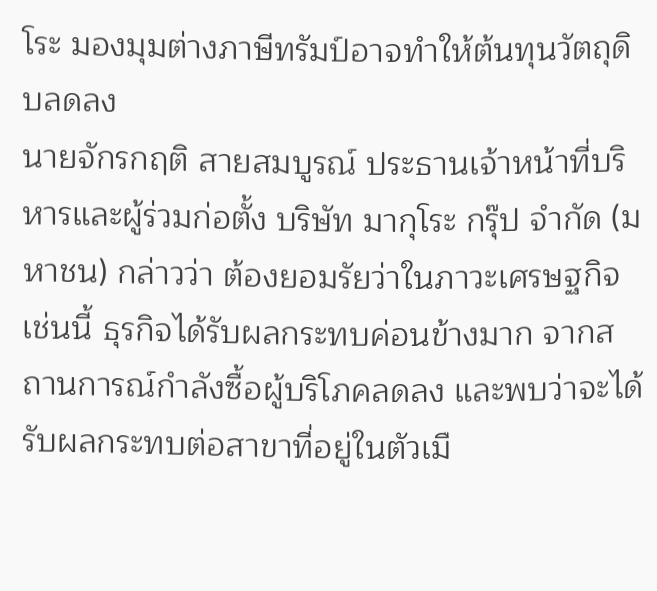โระ มองมุมต่างภาษีทรัมป์อาจทำให้ต้นทุนวัตถุดิบลดลง
นายจักรกฤติ สายสมบูรณ์ ประธานเจ้าหน้าที่บริหารและผู้ร่วมก่อตั้ง บริษัท มากุโระ กรุ๊ป จำกัด (มหาชน) กล่าวว่า ต้องยอมรัยว่าในภาวะเศรษฐกิจเช่นนี้ ธุรกิจได้รับผลกระทบค่อนข้างมาก จากสถานการณ์กำลังซื้อผู้บริโภคลดลง และพบว่าจะได้รับผลกระทบต่อสาขาที่อยู่ในตัวเมื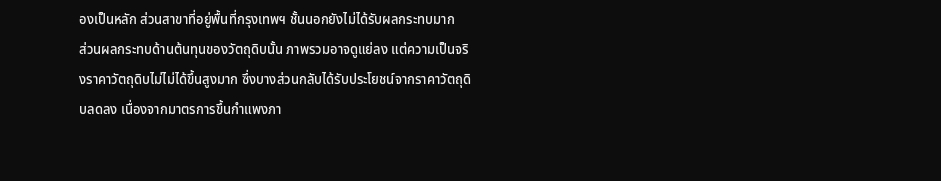องเป็นหลัก ส่วนสาขาที่อยู่พื้นที่กรุงเทพฯ ชั้นนอกยังไม่ได้รับผลกระทบมาก
ส่วนผลกระทบด้านต้นทุนของวัตถุดิบนั้น ภาพรวมอาจดูแย่ลง แต่ความเป็นจริงราคาวัตถุดิบไม่ไม่ได้ขึ้นสูงมาก ซึ่งบางส่วนกลับได้รับประโยชน์จากราคาวัตถุดิบลดลง เนื่องจากมาตรการขึ้นกำแพงภา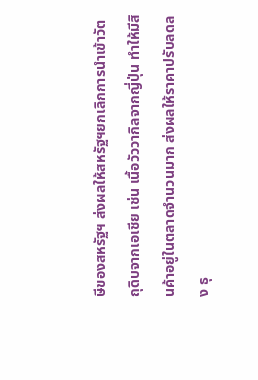ษีของสหรัฐฯ ส่งผลให้สหรัฐฯยกเลิกการนำเข้าวัตถุดิบจากเอเชีย เช่น เนื้อวัววากิลจากญี่ปุ่น ทำให้มีสินค้าอยู่ในตลาดจำนวนมาก ส่งผลให้ราคาปรับลดลง ธุ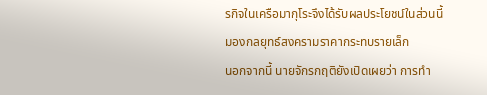รกิจในเครือมากุโระจึงได้รับผลประโยชน์ในส่วนนี้
มองกลยุทธ์สงครามราคากระทบรายเล็ก
นอกจากนี้ นายจักรกฤติยังเปิดเผยว่า การทำ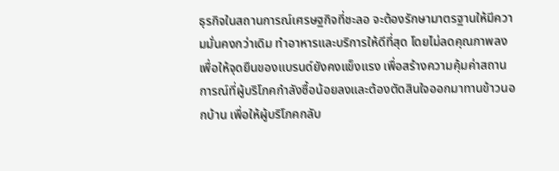ธุรกิจในสถานการณ์เศรษฐกิจที่ชะลอ จะต้องรักษามาตรฐานให้มีความมั่นคงกว่าเดิม ทำอาหารและบริการให้ดีที่สุด โดยไม่ลดคุณภาพลง เพื่อให้จุดยืนของแบรนด์ยังคงแข็งแรง เพื่อสร้างความคุ้มค่าสถานการณ์ที่ผู้บริโภคกำลังซื้อน้อยลงและต้องตัดสินใจออกมาทานข้าวนอกบ้าน เพื่อให้ผู้บริโภคกลับ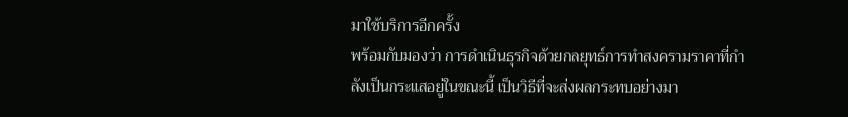มาใช้บริการอีกครั้ง
พร้อมกับมองว่า การดำเนินธุรกิจด้วยกลยุทธ์การทำสงครามราคาที่กำลังเป็นกระแสอยู่ในขณะนี้ เป็นวิธีที่จะส่งผลกระทบอย่างมา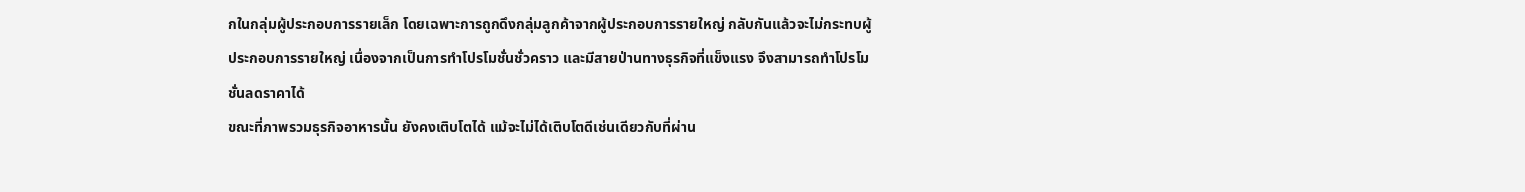กในกลุ่มผู้ประกอบการรายเล็ก โดยเฉพาะการถูกดึงกลุ่มลูกค้าจากผู้ประกอบการรายใหญ่ กลับกันแล้วจะไม่กระทบผู้ประกอบการรายใหญ่ เนื่องจากเป็นการทำโปรโมชั่นชั่วคราว และมีสายป่านทางธุรกิจที่แข็งแรง จึงสามารถทำโปรโมชั่นลดราคาได้
ขณะที่ภาพรวมธุรกิจอาหารนั้น ยังคงเติบโตได้ แม้จะไม่ได้เติบโตดีเช่นเดียวกับที่ผ่าน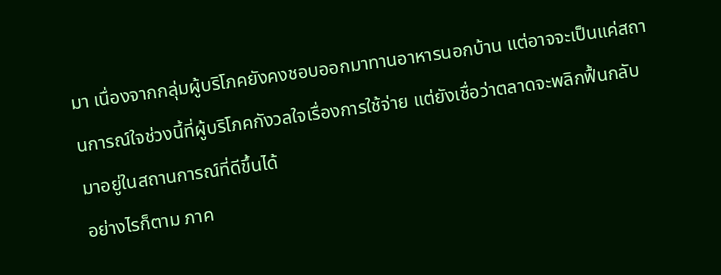มา เนื่องจากกลุ่มผู้บริโภคยังคงชอบออกมาทานอาหารนอกบ้าน แต่อาจจะเป็นแค่สถานการณ์ใจช่วงนี้ที่ผู้บริโภคกังวลใจเรื่องการใช้จ่าย แต่ยังเชื่อว่าตลาดจะพลิกฟื้นกลับมาอยู่ในสถานการณ์ที่ดีขึ้นได้
อย่างไรก็ตาม ภาค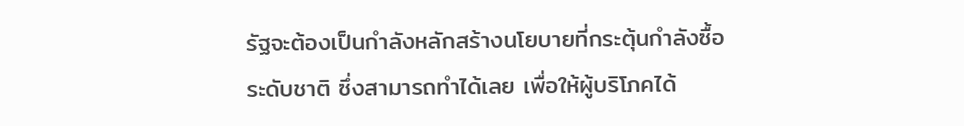รัฐจะต้องเป็นกำลังหลักสร้างนโยบายที่กระตุ้นกำลังซื้อระดับชาติ ซึ่งสามารถทำได้เลย เพื่อให้ผู้บริโภคได้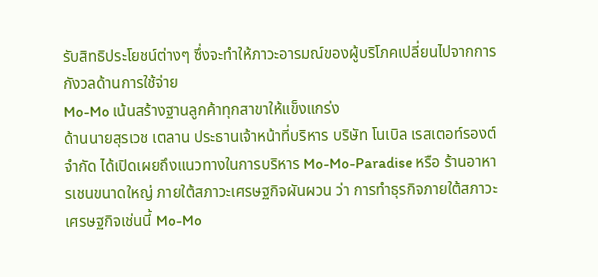รับสิทธิประโยชน์ต่างๆ ซึ่งจะทำให้ภาวะอารมณ์ของผู้บริโภคเปลี่ยนไปจากการกังวลด้านการใช้จ่าย
Mo-Mo เน้นสร้างฐานลูกค้าทุกสาขาให้แข็งแกร่ง
ด้านนายสุรเวช เตลาน ประธานเจ้าหน้าที่บริหาร บริษัท โนเบิล เรสเตอท์รองต์ จำกัด ได้เปิดเผยถึงแนวทางในการบริหาร Mo-Mo-Paradise หรือ ร้านอาหารเชนขนาดใหญ่ ภายใต้สภาวะเศรษฐกิจผันผวน ว่า การทำธุรกิจภายใต้สภาวะเศรษฐกิจเช่นนี้ Mo-Mo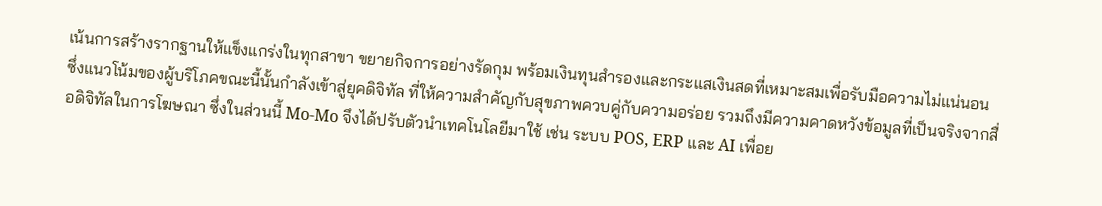เน้นการสร้างรากฐานให้แข็งแกร่งในทุกสาขา ขยายกิจการอย่างรัดกุม พร้อมเงินทุนสำรองและกระแสเงินสดที่เหมาะสมเพื่อรับมือความไม่แน่นอน
ซึ่งแนวโน้มของผู้บริโภคขณะนี้นั้นกำลังเข้าสู่ยุคดิจิทัล ที่ให้ความสำคัญกับสุขภาพควบคู่กับความอร่อย รวมถึงมีความคาดหวังข้อมูลที่เป็นจริงจากสื่อดิจิทัลในการโฆษณา ซึ่งในส่วนนี้ Mo-Mo จึงได้ปรับตัวนำเทคโนโลยีมาใช้ เช่น ระบบ POS, ERP และ AI เพื่อย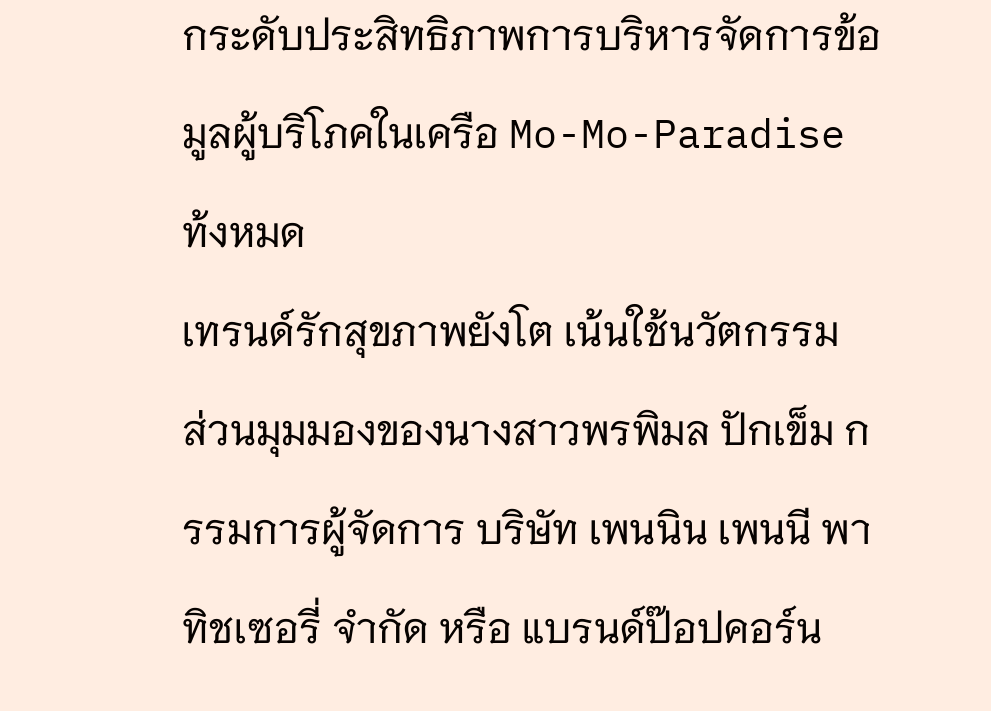กระดับประสิทธิภาพการบริหารจัดการข้อมูลผู้บริโภคในเครือ Mo-Mo-Paradise ท้งหมด
เทรนด์รักสุขภาพยังโต เน้นใช้นวัตกรรม
ส่วนมุมมองของนางสาวพรพิมล ปักเข็ม กรรมการผู้จัดการ บริษัท เพนนิน เพนนี พาทิชเซอรี่ จำกัด หรือ แบรนด์ป๊อปคอร์น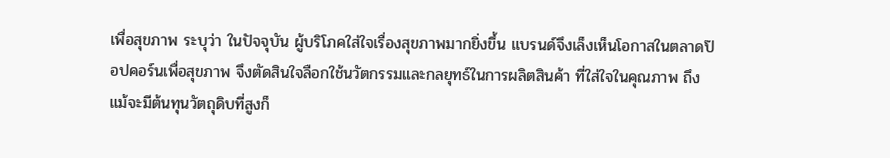เพื่อสุขภาพ ระบุว่า ในปัจจุบัน ผู้บริโภคใส่ใจเรื่องสุขภาพมากยิ่งขึ้น แบรนด์จึงเล็งเห็นโอกาสในตลาดป๊อปคอร์นเพื่อสุขภาพ จึงตัดสินใจลือกใช้นวัตกรรมและกลยุทธ์ในการผลิตสินค้า ที่ใส่ใจในคุณภาพ ถึงแม้จะมีต้นทุนวัตถุดิบที่สูงก็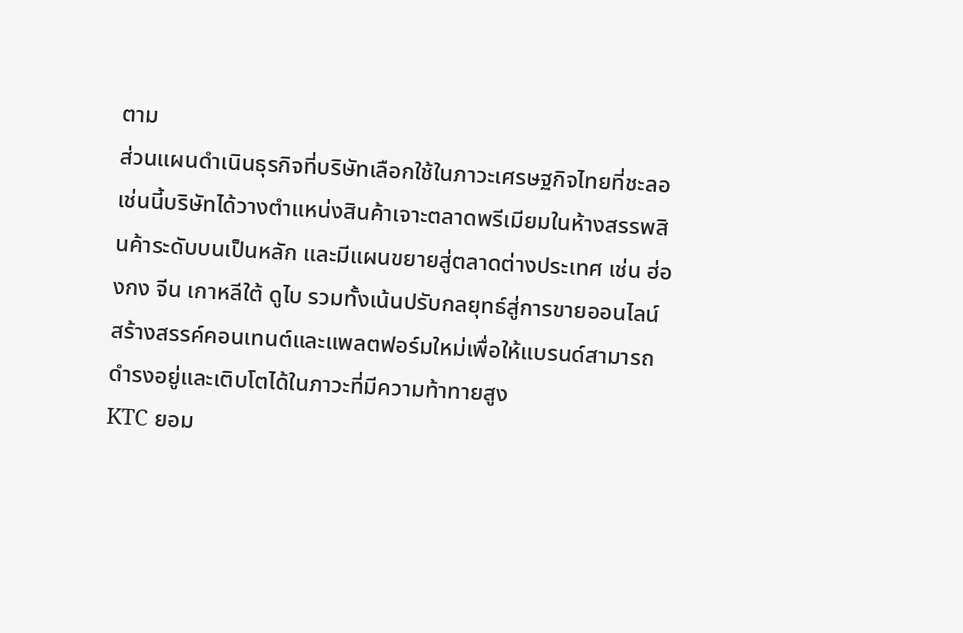ตาม
ส่วนแผนดำเนินธุรกิจที่บริษัทเลือกใช้ในภาวะเศรษฐกิจไทยที่ชะลอเช่นนี้บริษัทได้วางตำแหน่งสินค้าเจาะตลาดพรีเมียมในห้างสรรพสินค้าระดับบนเป็นหลัก และมีแผนขยายสู่ตลาดต่างประเทศ เช่น ฮ่องกง จีน เกาหลีใต้ ดูไบ รวมทั้งเน้นปรับกลยุทธ์สู่การขายออนไลน์ สร้างสรรค์คอนเทนต์และแพลตฟอร์มใหม่เพื่อให้แบรนด์สามารถดำรงอยู่และเติบโตได้ในภาวะที่มีความท้าทายสูง
KTC ยอม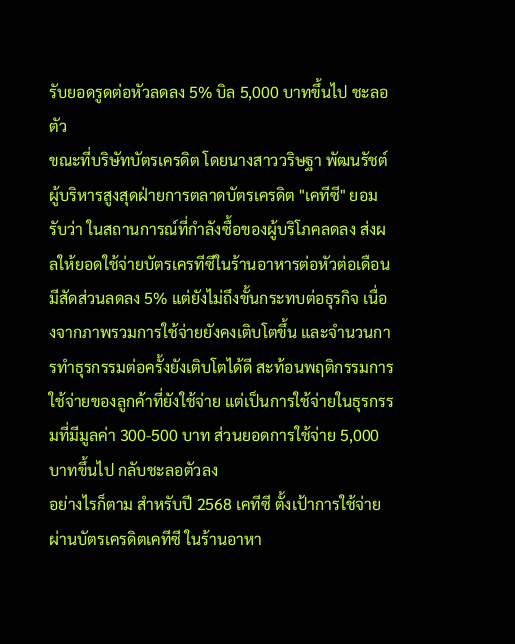รับยอดรูดต่อหัวลดลง 5% บิล 5,000 บาทขึ้นไป ชะลอตัว
ขณะที่บริษัทบัตรเครดิต โดยนางสาววริษฐา พัฒนรัชต์ ผู้บริหารสูงสุดฝ่ายการตลาดบัตรเครดิต "เคทีซี" ยอมรับว่า ในสถานการณ์ที่กำลังซื้อของผู้บริโภคลดลง ส่งผลให้ยอดใช้จ่ายบัตรเครทีซีในร้านอาหารต่อหัวต่อเดือน มีสัดส่วนลดลง 5% แต่ยังไม่ถึงขั้นกระทบต่อธุรกิจ เนื่องจากภาพรวมการใช้จ่ายยังคงเติบโตขึ้น และจำนวนการทำธุรกรรมต่อครั้งยังเติบโตได้ดี สะท้อนพฤติกรรมการใช้จ่ายของลูกค้าที่ยังใช้จ่าย แต่เป็นการใช้จ่ายในธุรกรรมที่มีมูลค่า 300-500 บาท ส่วนยอดการใช้จ่าย 5,000 บาทขึ้นไป กลับชะลอตัวลง
อย่างไรก็ตาม สำหรับปี 2568 เคทีซี ตั้งเป้าการใช้จ่ายผ่านบัตรเครดิตเคทีซี ในร้านอาหา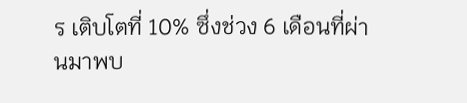ร เติบโตที่ 10% ซึ่งช่วง 6 เดือนที่ผ่านมาพบ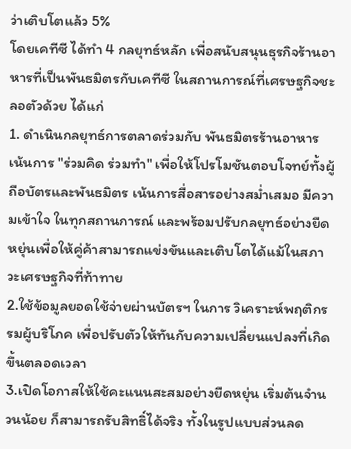ว่าเติบโตแล้ว 5%
โดยเคทีซี ได้ทำ 4 กลยุทธ์หลัก เพื่อสนับสนุนธุรกิจร้านอาหารที่เป็นพันธมิตรกับเคทีซี ในสถานการณ์ที่เศรษฐกิจชะลอตัวด้วย ได้แก่
1. ดำเนินกลยุทธ์การตลาดร่วมกับ พันธมิตรร้านอาหาร เน้นการ "ร่วมคิด ร่วมทำ" เพื่อให้โปรโมชันตอบโจทย์ทั้งผู้ถือบัตรและพันธมิตร เน้นการสื่อสารอย่างสม่ำเสมอ มีความเข้าใจ ในทุกสถานการณ์ และพร้อมปรับกลยุทธ์อย่างยืดหยุ่นเพื่อให้คู่ค้าสามารถแข่งขันและเติบโตได้แม้ในสภาวะเศรษฐกิจที่ท้าทาย
2.ใช้ข้อมูลยอดใช้จ่ายผ่านบัตรฯ ในการ วิเคราะห์พฤติกรรมผู้บริโภค เพื่อปรับตัวให้ทันกับความเปลี่ยนแปลงที่เกิดขึ้นตลอดเวลา
3.เปิดโอกาสให้ใช้คะแนนสะสมอย่างยืดหยุ่น เริ่มต้นจำนวนน้อย ก็สามารถรับสิทธิ์ได้จริง ทั้งในรูปแบบส่วนลด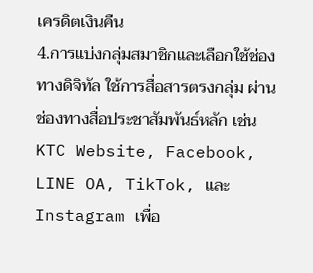เครดิตเงินคืน
4.การแบ่งกลุ่มสมาชิกและเลือกใช้ช่องทางดิจิทัล ใช้การสื่อสารตรงกลุ่ม ผ่านช่องทางสื่อประชาสัมพันธ์หลัก เช่น KTC Website, Facebook, LINE OA, TikTok, และ Instagram เพื่อ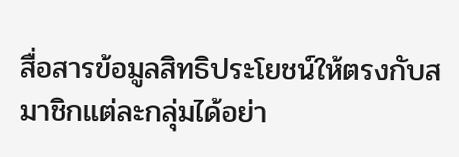สื่อสารข้อมูลสิทธิประโยชน์ให้ตรงกับสมาชิกแต่ละกลุ่มได้อย่า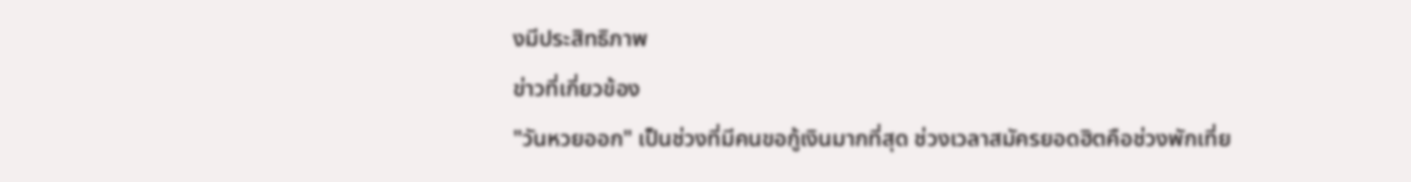งมีประสิทธิภาพ
ข่าวที่เกี่ยวข้อง
"วันหวยออก" เป็นช่วงที่มีคนขอกู้เงินมากที่สุด ช่วงเวลาสมัครยอดฮิตคือช่วงพักเที่ย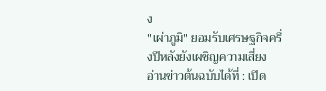ง
"เผ่าภูมิ" ยอมรับเศรษฐกิจครึ่งปีหลังยังเผชิญความเสี่ยง
อ่านข่าวต้นฉบับได้ที่ : เปิด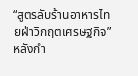“สูตรลับร้านอาหารไทยฝ่าวิกฤตเศรษฐกิจ” หลังกำ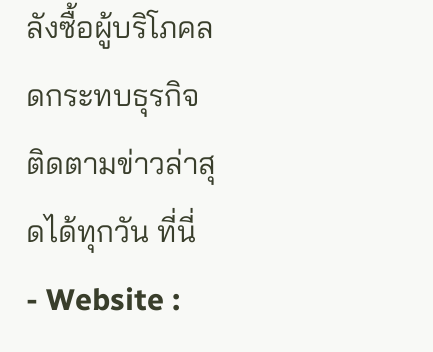ลังซื้อผู้บริโภคลดกระทบธุรกิจ
ติดตามข่าวล่าสุดได้ทุกวัน ที่นี่
- Website :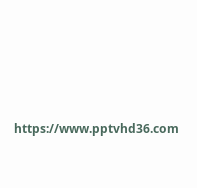https://www.pptvhd36.com